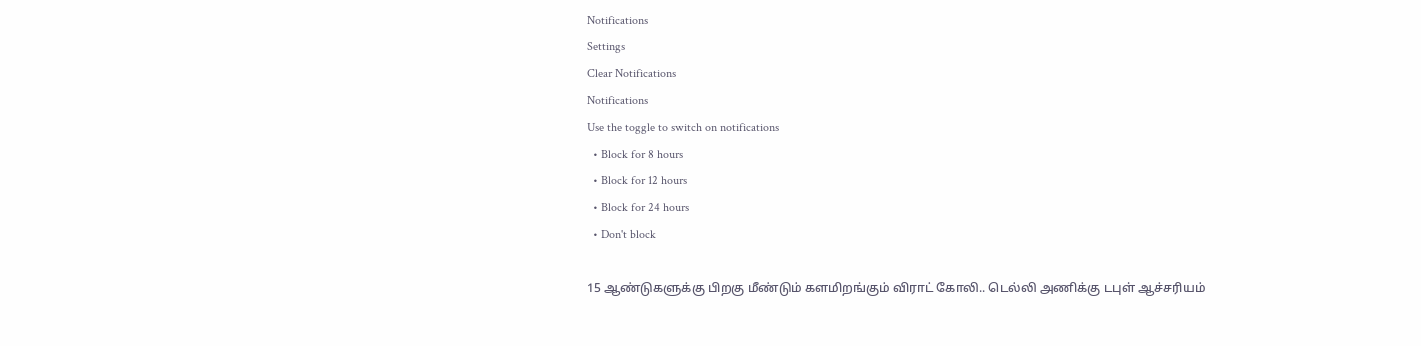Notifications
Settings
Clear Notifications
Notifications
Use the toggle to switch on notifications
  • Block for 8 hours
  • Block for 12 hours
  • Block for 24 hours
  • Don't block

15 ஆண்டுகளுக்கு பிறகு மீண்டும் களமிறங்கும் விராட் கோலி.. டெல்லி அணிக்கு டபுள் ஆச்சரியம்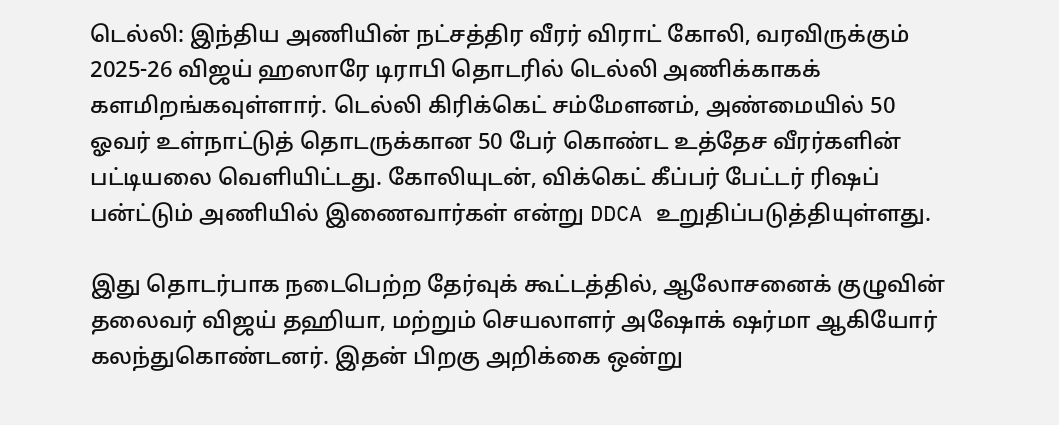டெல்லி: இந்திய அணியின் நட்சத்திர வீரர் விராட் கோலி, வரவிருக்கும் 2025-26 விஜய் ஹஸாரே டிராபி தொடரில் டெல்லி அணிக்காகக் களமிறங்கவுள்ளார். டெல்லி கிரிக்கெட் சம்மேளனம், அண்மையில் 50 ஓவர் உள்நாட்டுத் தொடருக்கான 50 பேர் கொண்ட உத்தேச வீரர்களின் பட்டியலை வெளியிட்டது. கோலியுடன், விக்கெட் கீப்பர் பேட்டர் ரிஷப் பன்ட்டும் அணியில் இணைவார்கள் என்று DDCA உறுதிப்படுத்தியுள்ளது.

இது தொடர்பாக நடைபெற்ற தேர்வுக் கூட்டத்தில், ஆலோசனைக் குழுவின் தலைவர் விஜய் தஹியா, மற்றும் செயலாளர் அஷோக் ஷர்மா ஆகியோர் கலந்துகொண்டனர். இதன் பிறகு அறிக்கை ஒன்று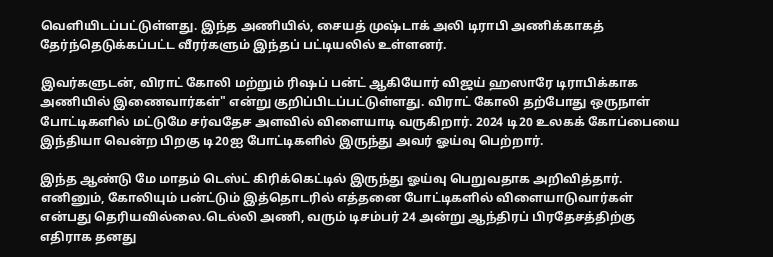வெளியிடப்பட்டுள்ளது. இந்த அணியில், சையத் முஷ்டாக் அலி டிராபி அணிக்காகத் தேர்ந்தெடுக்கப்பட்ட வீரர்களும் இந்தப் பட்டியலில் உள்ளனர்.

இவர்களுடன், விராட் கோலி மற்றும் ரிஷப் பன்ட் ஆகியோர் விஜய் ஹஸாரே டிராபிக்காக அணியில் இணைவார்கள்" என்று குறிப்பிடப்பட்டுள்ளது. விராட் கோலி தற்போது ஒருநாள் போட்டிகளில் மட்டுமே சர்வதேச அளவில் விளையாடி வருகிறார். 2024 டி20 உலகக் கோப்பையை இந்தியா வென்ற பிறகு டி20ஐ போட்டிகளில் இருந்து அவர் ஓய்வு பெற்றார்.

இந்த ஆண்டு மே மாதம் டெஸ்ட் கிரிக்கெட்டில் இருந்து ஓய்வு பெறுவதாக அறிவித்தார். எனினும், கோலியும் பன்ட்டும் இத்தொடரில் எத்தனை போட்டிகளில் விளையாடுவார்கள் என்பது தெரியவில்லை.டெல்லி அணி, வரும் டிசம்பர் 24 அன்று ஆந்திரப் பிரதேசத்திற்கு எதிராக தனது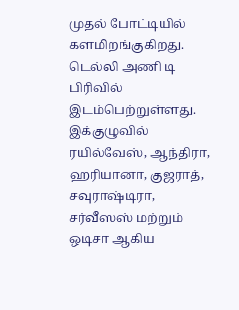முதல் போட்டியில் களமிறங்குகிறது. டெல்லி அணி டி பிரிவில் இடம்பெற்றுள்ளது. இக்குழுவில் ரயில்வேஸ், ஆந்திரா, ஹரியானா, குஜராத், சவுராஷ்டிரா, சர்வீஸஸ் மற்றும் ஒடிசா ஆகிய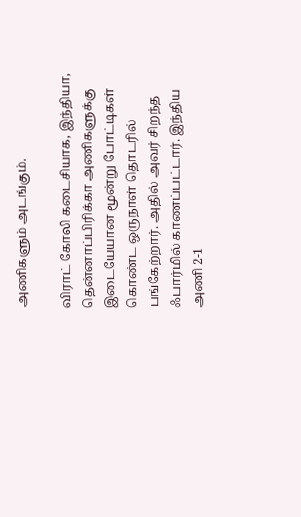அணிகளும் அடங்கும்.

விராட் கோலி கடைசியாக, இந்தியா, தென்னாப்பிரிக்கா அணிகளுக்கு இடையேயான மூன்று போட்டிகள் கொண்ட ஒருநாள் தொடரில் பங்கேற்றார். அதில் அவர் சிறந்த ஃபார்மில் காணப்பட்டார். இந்திய அணி 2-1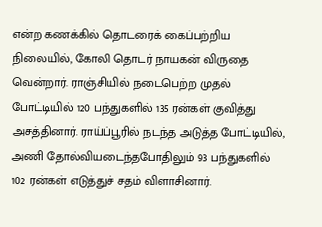என்ற கணக்கில் தொடரைக் கைப்பற்றிய நிலையில், கோலி தொடர் நாயகன் விருதை வென்றார். ராஞ்சியில் நடைபெற்ற முதல் போட்டியில் 120 பந்துகளில் 135 ரன்கள் குவித்து அசத்தினார். ராய்ப்பூரில் நடந்த அடுத்த போட்டியில், அணி தோல்வியடைந்தபோதிலும் 93 பந்துகளில் 102 ரன்கள் எடுத்துச் சதம் விளாசினார்.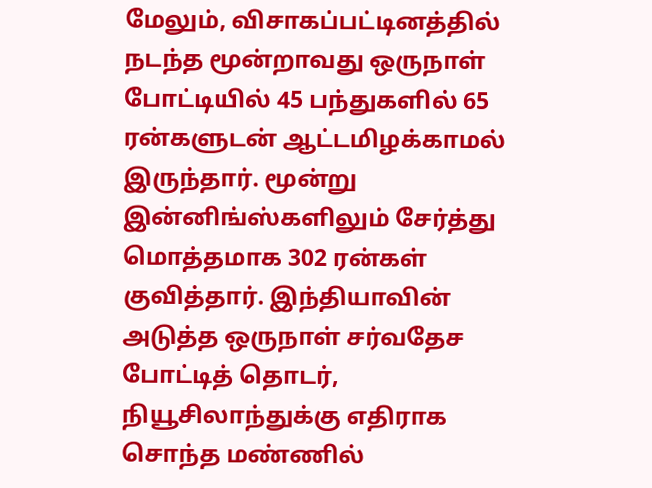மேலும், விசாகப்பட்டினத்தில் நடந்த மூன்றாவது ஒருநாள் போட்டியில் 45 பந்துகளில் 65 ரன்களுடன் ஆட்டமிழக்காமல் இருந்தார். மூன்று இன்னிங்ஸ்களிலும் சேர்த்து மொத்தமாக 302 ரன்கள் குவித்தார். இந்தியாவின் அடுத்த ஒருநாள் சர்வதேச போட்டித் தொடர், நியூசிலாந்துக்கு எதிராக சொந்த மண்ணில்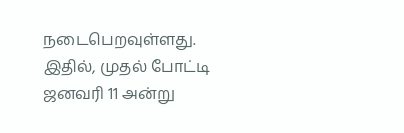நடைபெறவுள்ளது. இதில், முதல் போட்டி ஜனவரி 11 அன்று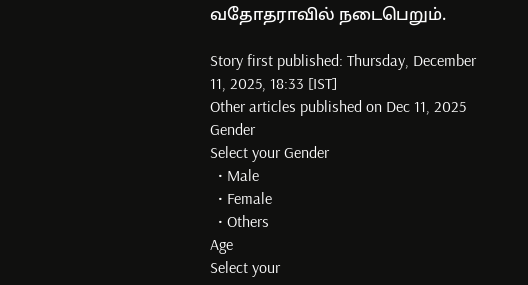வதோதராவில் நடைபெறும்.

Story first published: Thursday, December 11, 2025, 18:33 [IST]
Other articles published on Dec 11, 2025
Gender
Select your Gender
  • Male
  • Female
  • Others
Age
Select your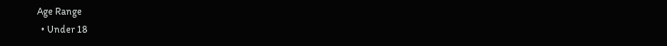Age Range
  • Under 18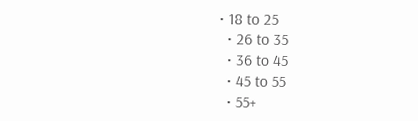• 18 to 25
  • 26 to 35
  • 36 to 45
  • 45 to 55
  • 55+